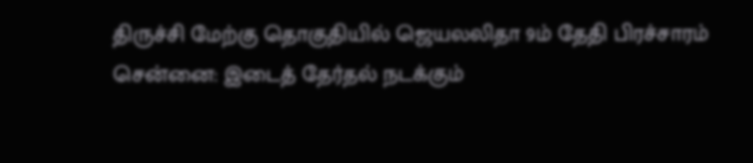திருச்சி மேற்கு தொகுதியில் ஜெயலலிதா 9ம் தேதி பிரச்சாரம்
சென்னை: இடைத் தேர்தல் நடக்கும்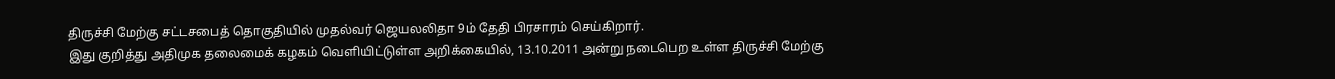திருச்சி மேற்கு சட்டசபைத் தொகுதியில் முதல்வர் ஜெயலலிதா 9ம் தேதி பிரசாரம் செய்கிறார்.
இது குறித்து அதிமுக தலைமைக் கழகம் வெளியிட்டுள்ள அறிக்கையில், 13.10.2011 அன்று நடைபெற உள்ள திருச்சி மேற்கு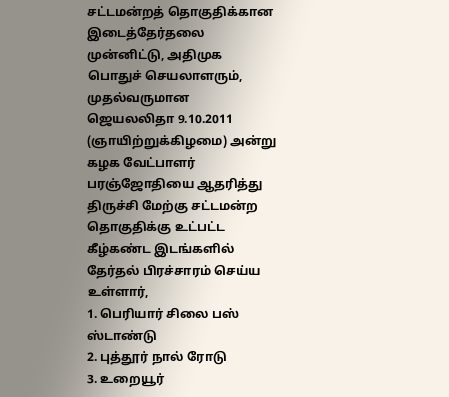சட்டமன்றத் தொகுதிக்கான இடைத்தேர்தலை முன்னிட்டு, அதிமுக பொதுச் செயலாளரும், முதல்வருமான ஜெயலலிதா 9.10.2011 (ஞாயிற்றுக்கிழமை) அன்று கழக வேட்பாளர் பரஞ்ஜோதியை ஆதரித்து திருச்சி மேற்கு சட்டமன்ற தொகுதிக்கு உட்பட்ட கீழ்கண்ட இடங்களில் தேர்தல் பிரச்சாரம் செய்ய உள்ளார்,
1. பெரியார் சிலை பஸ் ஸ்டாண்டு
2. புத்தூர் நால் ரோடு
3. உறையூர்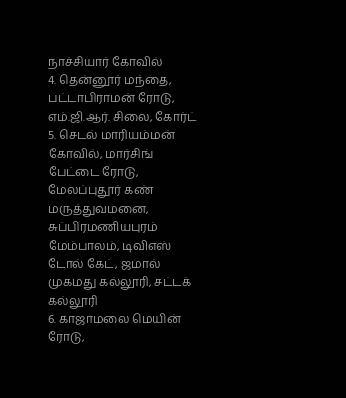நாச்சியார் கோவில்
4. தென்னூர் மந்தை, பட்டாபிராமன் ரோடு, எம்.ஜி.ஆர். சிலை, கோர்ட்
5. செடல் மாரியம்மன் கோவில், மார்சிங் பேட்டை ரோடு, மேலப்புதூர் கண் மருத்துவமனை, சுப்பிரமணியபுரம் மேம்பாலம், டிவிஎஸ் டோல் கேட், ஜமால் முகமது கல்லூரி, சட்டக் கல்லூரி
6. காஜாமலை மெயின் ரோடு,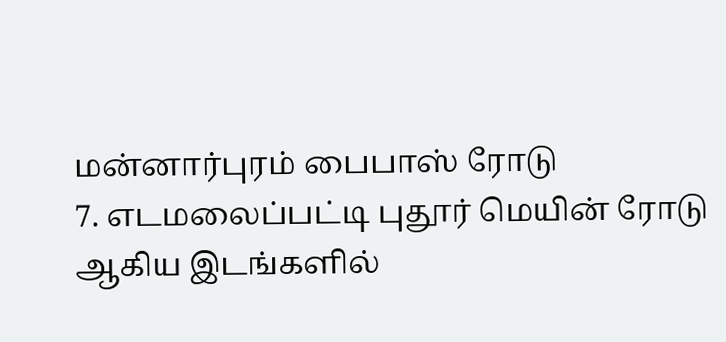மன்னார்புரம் பைபாஸ் ரோடு
7. எடமலைப்பட்டி புதூர் மெயின் ரோடு ஆகிய இடங்களில்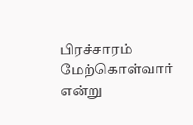பிரச்சாரம் மேற்கொள்வார் என்று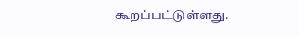கூறப்பட்டுள்ளது.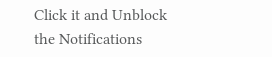Click it and Unblock the Notifications